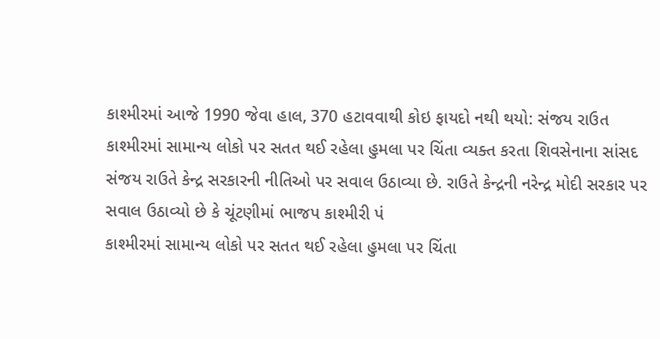કાશ્મીરમાં આજે 1990 જેવા હાલ, 370 હટાવવાથી કોઇ ફાયદો નથી થયો: સંજય રાઉત
કાશ્મીરમાં સામાન્ય લોકો પર સતત થઈ રહેલા હુમલા પર ચિંતા વ્યક્ત કરતા શિવસેનાના સાંસદ સંજય રાઉતે કેન્દ્ર સરકારની નીતિઓ પર સવાલ ઉઠાવ્યા છે. રાઉતે કેન્દ્રની નરેન્દ્ર મોદી સરકાર પર સવાલ ઉઠાવ્યો છે કે ચૂંટણીમાં ભાજપ કાશ્મીરી પં
કાશ્મીરમાં સામાન્ય લોકો પર સતત થઈ રહેલા હુમલા પર ચિંતા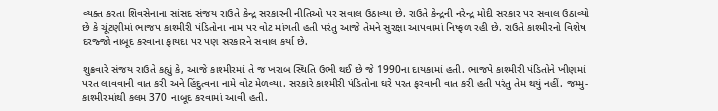વ્યક્ત કરતા શિવસેનાના સાંસદ સંજય રાઉતે કેન્દ્ર સરકારની નીતિઓ પર સવાલ ઉઠાવ્યા છે. રાઉતે કેન્દ્રની નરેન્દ્ર મોદી સરકાર પર સવાલ ઉઠાવ્યો છે કે ચૂંટણીમાં ભાજપ કાશ્મીરી પંડિતોના નામ પર વોટ માંગતી હતી પરંતુ આજે તેમને સુરક્ષા આપવામાં નિષ્ફળ રહી છે. રાઉતે કાશ્મીરનો વિશેષ દરજ્જો નાબૂદ કરવાના ફાયદા પર પણ સરકારને સવાલ કર્યા છે.

શુક્રવારે સંજય રાઉતે કહ્યું કે, આજે કાશ્મીરમાં તે જ ખરાબ સ્થિતિ ઉભી થઈ છે જે 1990ના દાયકામાં હતી. ભાજપે કાશ્મીરી પંડિતોને ખીણમાં પરત લાવવાની વાત કરી અને હિંદુત્વના નામે વોટ મેળવ્યા. સરકારે કાશ્મીરી પંડિતોના ઘરે પરત ફરવાની વાત કરી હતી પરંતુ તેમ થયું નહીં. જમ્મુ-કાશ્મીરમાંથી કલમ 370 નાબૂદ કરવામાં આવી હતી.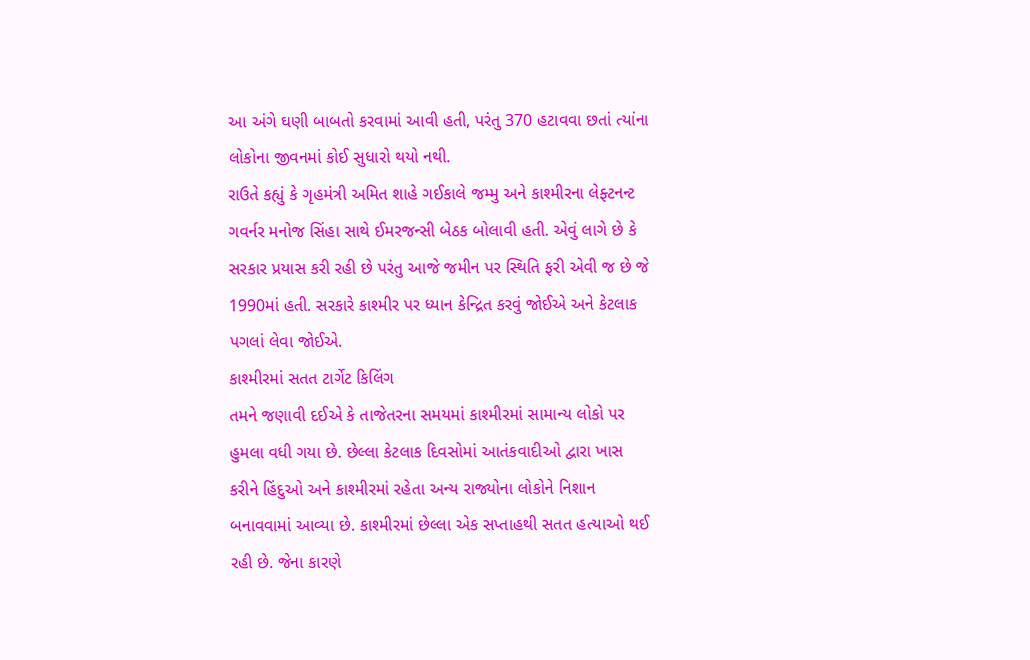આ અંગે ઘણી બાબતો કરવામાં આવી હતી, પરંતુ 370 હટાવવા છતાં ત્યાંના લોકોના જીવનમાં કોઈ સુધારો થયો નથી.
રાઉતે કહ્યું કે ગૃહમંત્રી અમિત શાહે ગઈકાલે જમ્મુ અને કાશ્મીરના લેફ્ટનન્ટ ગવર્નર મનોજ સિંહા સાથે ઈમરજન્સી બેઠક બોલાવી હતી. એવું લાગે છે કે સરકાર પ્રયાસ કરી રહી છે પરંતુ આજે જમીન પર સ્થિતિ ફરી એવી જ છે જે 1990માં હતી. સરકારે કાશ્મીર પર ધ્યાન કેન્દ્રિત કરવું જોઈએ અને કેટલાક પગલાં લેવા જોઈએ.
કાશ્મીરમાં સતત ટાર્ગેટ કિલિંગ
તમને જણાવી દઈએ કે તાજેતરના સમયમાં કાશ્મીરમાં સામાન્ય લોકો પર હુમલા વધી ગયા છે. છેલ્લા કેટલાક દિવસોમાં આતંકવાદીઓ દ્વારા ખાસ કરીને હિંદુઓ અને કાશ્મીરમાં રહેતા અન્ય રાજ્યોના લોકોને નિશાન બનાવવામાં આવ્યા છે. કાશ્મીરમાં છેલ્લા એક સપ્તાહથી સતત હત્યાઓ થઈ રહી છે. જેના કારણે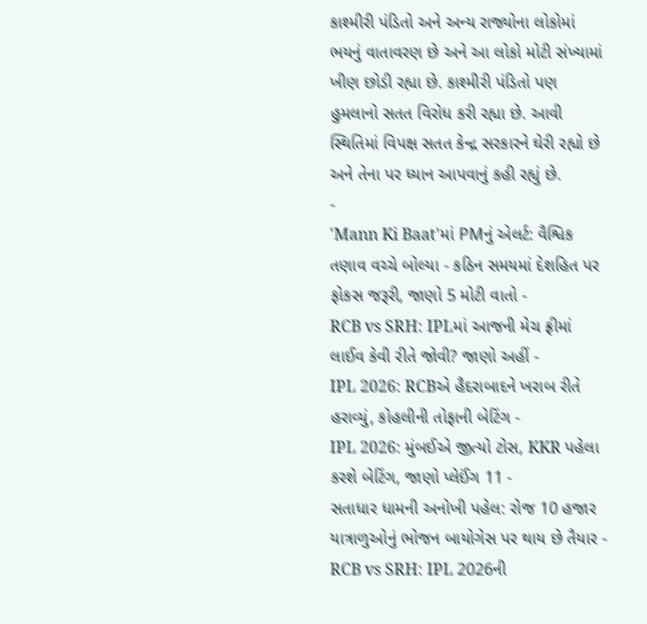કાશ્મીરી પંડિતો અને અન્ય રાજ્યોના લોકોમાં ભયનું વાતાવરણ છે અને આ લોકો મોટી સંખ્યામાં ખીણ છોડી રહ્યા છે. કાશ્મીરી પંડિતો પણ હુમલાનો સતત વિરોધ કરી રહ્યા છે. આવી સ્થિતિમાં વિપક્ષ સતત કેન્દ્ર સરકારને ઘેરી રહ્યો છે અને તેના પર ધ્યાન આપવાનું કહી રહ્યું છે.
-
'Mann Ki Baat'માં PMનું એલર્ટ: વૈશ્વિક તણાવ વચ્ચે બોલ્યા - કઠિન સમયમાં દેશહિત પર ફોકસ જરૂરી, જાણો 5 મોટી વાતો -
RCB vs SRH: IPLમાં આજની મેચ ફ્રીમાં લાઈવ કેવી રીતે જોવી? જાણો અહીં -
IPL 2026: RCBએ હૈદરાબાદને ખરાબ રીતે હરાવ્યું, કોહલીની તોફાની બેટિંગ -
IPL 2026: મુંબઈએ જીત્યો ટોસ, KKR પહેલા કરશે બેટિંગ, જાણો પ્લેઈંગ 11 -
સતાધાર ધામની અનોખી પહેલ: રોજ 10 હજાર યાત્રાળુઓનું ભોજન બાયોગેસ પર થાય છે તૈયાર -
RCB vs SRH: IPL 2026ની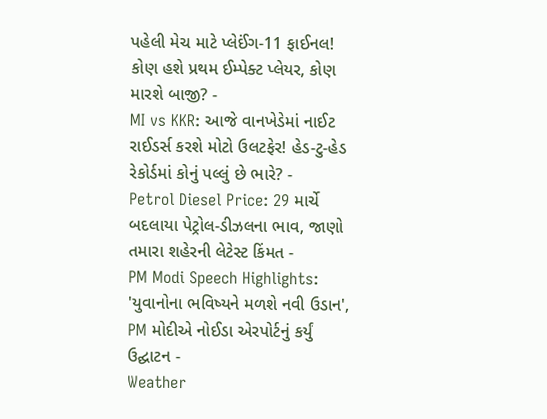પહેલી મેચ માટે પ્લેઈંગ-11 ફાઈનલ! કોણ હશે પ્રથમ ઈમ્પેક્ટ પ્લેયર, કોણ મારશે બાજી? -
MI vs KKR: આજે વાનખેડેમાં નાઈટ રાઈડર્સ કરશે મોટો ઉલટફેર! હેડ-ટુ-હેડ રેકોર્ડમાં કોનું પલ્લું છે ભારે? -
Petrol Diesel Price: 29 માર્ચે બદલાયા પેટ્રોલ-ડીઝલના ભાવ, જાણો તમારા શહેરની લેટેસ્ટ કિંમત -
PM Modi Speech Highlights: 'યુવાનોના ભવિષ્યને મળશે નવી ઉડાન', PM મોદીએ નોઈડા એરપોર્ટનું કર્યું ઉદ્ઘાટન -
Weather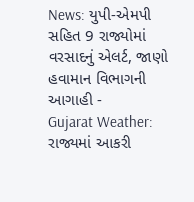News: યુપી-એમપી સહિત 9 રાજ્યોમાં વરસાદનું એલર્ટ, જાણો હવામાન વિભાગની આગાહી -
Gujarat Weather: રાજ્યમાં આકરી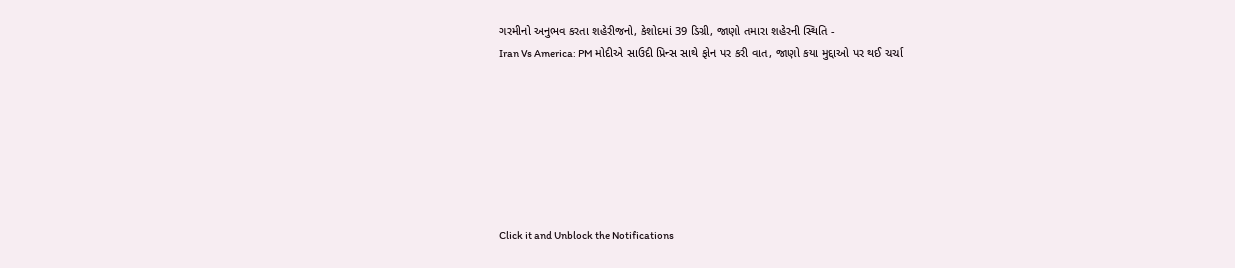ગરમીનો અનુભવ કરતા શહેરીજનો, કેશોદમાં 39 ડિગ્રી, જાણો તમારા શહેરની સ્થિતિ -
Iran Vs America: PM મોદીએ સાઉદી પ્રિન્સ સાથે ફોન પર કરી વાત, જાણો કયા મુદ્દાઓ પર થઈ ચર્ચા







Click it and Unblock the Notifications